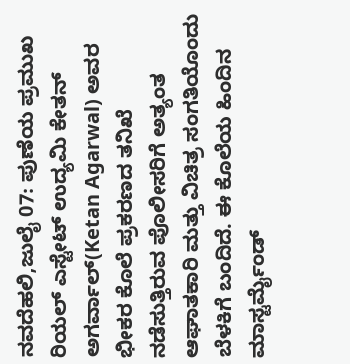ನವದೆಹಲಿ,ಜುಲೈ 07: ಪುಣೆಯ ಪ್ರಮುಖ ರಿಯಲ್ ಎಸ್ಟೇಟ್ ಉದ್ಯಮಿ ಕೇತನ್ ಅಗರ್ವಾಲ್(Ketan Agarwal) ಅವರ ಭೀಕರ ಕೊಲೆ ಪ್ರಕರಣದ ತನಿಖೆ ನಡೆಸುತ್ತಿರುವ ಪೊಲೀಸರಿಗೆ ಅತ್ಯಂತ ಆಘಾತಕಾರಿ ಮತ್ತು ವಿಚಿತ್ರ ಸಂಗತಿಯೊಂದು ಬೆಳಕಿಗೆ ಬಂದಿದೆ. ಈ ಕೊಲೆಯ ಹಿಂದಿನ ಮಾಸ್ಟರ್ಮೈಂಡ್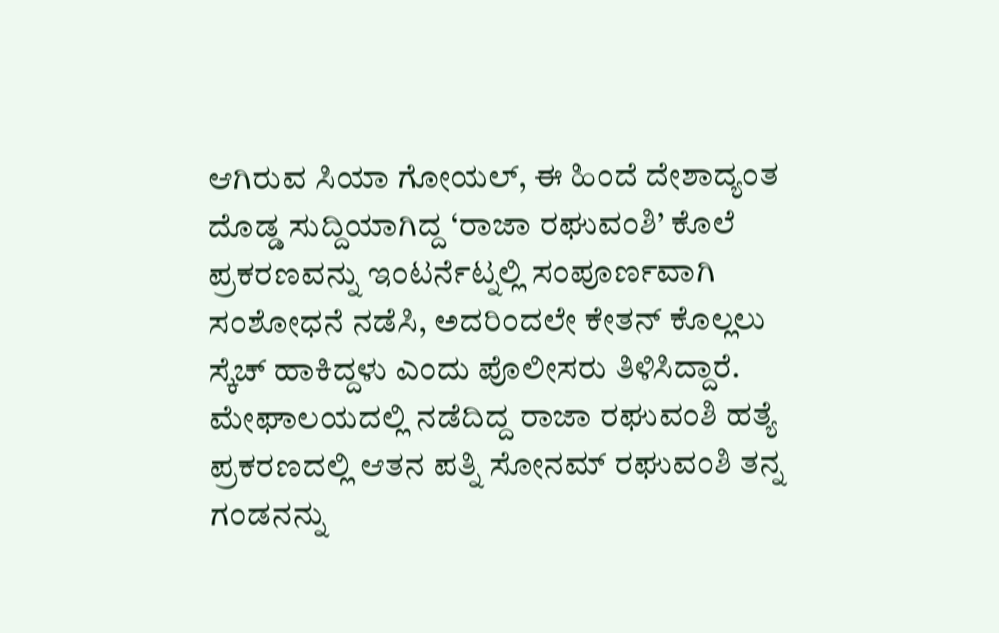ಆಗಿರುವ ಸಿಯಾ ಗೋಯಲ್, ಈ ಹಿಂದೆ ದೇಶಾದ್ಯಂತ ದೊಡ್ಡ ಸುದ್ದಿಯಾಗಿದ್ದ ‘ರಾಜಾ ರಘುವಂಶಿ’ ಕೊಲೆ ಪ್ರಕರಣವನ್ನು ಇಂಟರ್ನೆಟ್ನಲ್ಲಿ ಸಂಪೂರ್ಣವಾಗಿ ಸಂಶೋಧನೆ ನಡೆಸಿ, ಅದರಿಂದಲೇ ಕೇತನ್ ಕೊಲ್ಲಲು ಸ್ಕೆಚ್ ಹಾಕಿದ್ದಳು ಎಂದು ಪೊಲೀಸರು ತಿಳಿಸಿದ್ದಾರೆ.
ಮೇಘಾಲಯದಲ್ಲಿ ನಡೆದಿದ್ದ ರಾಜಾ ರಘುವಂಶಿ ಹತ್ಯೆ ಪ್ರಕರಣದಲ್ಲಿ ಆತನ ಪತ್ನಿ ಸೋನಮ್ ರಘುವಂಶಿ ತನ್ನ ಗಂಡನನ್ನು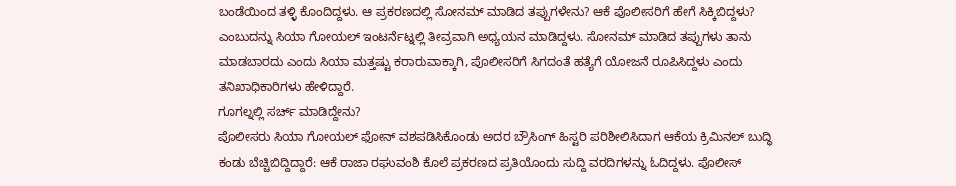ಬಂಡೆಯಿಂದ ತಳ್ಳಿ ಕೊಂದಿದ್ದಳು. ಆ ಪ್ರಕರಣದಲ್ಲಿ ಸೋನಮ್ ಮಾಡಿದ ತಪ್ಪುಗಳೇನು? ಆಕೆ ಪೊಲೀಸರಿಗೆ ಹೇಗೆ ಸಿಕ್ಕಿಬಿದ್ದಳು? ಎಂಬುದನ್ನು ಸಿಯಾ ಗೋಯಲ್ ಇಂಟರ್ನೆಟ್ನಲ್ಲಿ ತೀವ್ರವಾಗಿ ಅಧ್ಯಯನ ಮಾಡಿದ್ದಳು. ಸೋನಮ್ ಮಾಡಿದ ತಪ್ಪುಗಳು ತಾನು ಮಾಡಬಾರದು ಎಂದು ಸಿಯಾ ಮತ್ತಷ್ಟು ಕರಾರುವಾಕ್ಕಾಗಿ, ಪೊಲೀಸರಿಗೆ ಸಿಗದಂತೆ ಹತ್ಯೆಗೆ ಯೋಜನೆ ರೂಪಿಸಿದ್ದಳು ಎಂದು ತನಿಖಾಧಿಕಾರಿಗಳು ಹೇಳಿದ್ದಾರೆ.
ಗೂಗಲ್ನಲ್ಲಿ ಸರ್ಚ್ ಮಾಡಿದ್ದೇನು?
ಪೊಲೀಸರು ಸಿಯಾ ಗೋಯಲ್ ಫೋನ್ ವಶಪಡಿಸಿಕೊಂಡು ಅದರ ಬ್ರೌಸಿಂಗ್ ಹಿಸ್ಟರಿ ಪರಿಶೀಲಿಸಿದಾಗ ಆಕೆಯ ಕ್ರಿಮಿನಲ್ ಬುದ್ಧಿ ಕಂಡು ಬೆಚ್ಚಿಬಿದ್ದಿದ್ದಾರೆ: ಆಕೆ ರಾಜಾ ರಘುವಂಶಿ ಕೊಲೆ ಪ್ರಕರಣದ ಪ್ರತಿಯೊಂದು ಸುದ್ದಿ ವರದಿಗಳನ್ನು ಓದಿದ್ದಳು. ಪೊಲೀಸ್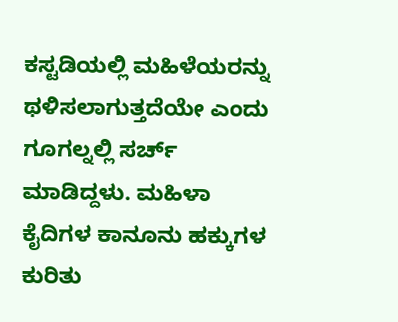ಕಸ್ಟಡಿಯಲ್ಲಿ ಮಹಿಳೆಯರನ್ನು ಥಳಿಸಲಾಗುತ್ತದೆಯೇ ಎಂದು ಗೂಗಲ್ನಲ್ಲಿ ಸರ್ಚ್ ಮಾಡಿದ್ದಳು. ಮಹಿಳಾ ಕೈದಿಗಳ ಕಾನೂನು ಹಕ್ಕುಗಳ ಕುರಿತು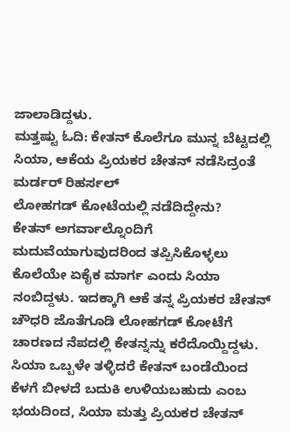ಜಾಲಾಡಿದ್ದಳು.
ಮತ್ತಷ್ಟು ಓದಿ: ಕೇತನ್ ಕೊಲೆಗೂ ಮುನ್ನ ಬೆಟ್ಟದಲ್ಲಿ ಸಿಯಾ, ಆಕೆಯ ಪ್ರಿಯಕರ ಚೇತನ್ ನಡೆಸಿದ್ರಂತೆ ಮರ್ಡರ್ ರಿಹರ್ಸಲ್
ಲೋಹಗಡ್ ಕೋಟೆಯಲ್ಲಿ ನಡೆದಿದ್ದೇನು?
ಕೇತನ್ ಅಗರ್ವಾಲ್ನೊಂದಿಗೆ ಮದುವೆಯಾಗುವುದರಿಂದ ತಪ್ಪಿಸಿಕೊಳ್ಳಲು ಕೊಲೆಯೇ ಏಕೈಕ ಮಾರ್ಗ ಎಂದು ಸಿಯಾ ನಂಬಿದ್ದಳು. ಇದಕ್ಕಾಗಿ ಆಕೆ ತನ್ನ ಪ್ರಿಯಕರ ಚೇತನ್ ಚೌಧರಿ ಜೊತೆಗೂಡಿ ಲೋಹಗಡ್ ಕೋಟೆಗೆ ಚಾರಣದ ನೆಪದಲ್ಲಿ ಕೇತನ್ನನ್ನು ಕರೆದೊಯ್ದಿದ್ದಳು. ಸಿಯಾ ಒಬ್ಬಳೇ ತಳ್ಳಿದರೆ ಕೇತನ್ ಬಂಡೆಯಿಂದ ಕೆಳಗೆ ಬೀಳದೆ ಬದುಕಿ ಉಳಿಯಬಹುದು ಎಂಬ ಭಯದಿಂದ, ಸಿಯಾ ಮತ್ತು ಪ್ರಿಯಕರ ಚೇತನ್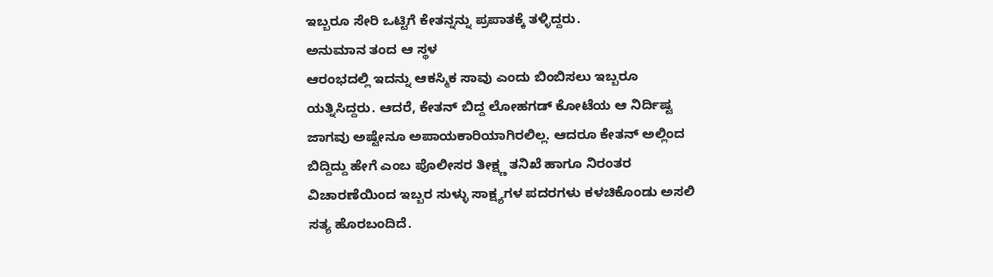ಇಬ್ಬರೂ ಸೇರಿ ಒಟ್ಟಿಗೆ ಕೇತನ್ನನ್ನು ಪ್ರಪಾತಕ್ಕೆ ತಳ್ಳಿದ್ದರು.
ಅನುಮಾನ ತಂದ ಆ ಸ್ಥಳ
ಆರಂಭದಲ್ಲಿ ಇದನ್ನು ಆಕಸ್ಮಿಕ ಸಾವು ಎಂದು ಬಿಂಬಿಸಲು ಇಬ್ಬರೂ ಯತ್ನಿಸಿದ್ದರು. ಆದರೆ, ಕೇತನ್ ಬಿದ್ದ ಲೋಹಗಡ್ ಕೋಟೆಯ ಆ ನಿರ್ದಿಷ್ಟ ಜಾಗವು ಅಷ್ಟೇನೂ ಅಪಾಯಕಾರಿಯಾಗಿರಲಿಲ್ಲ. ಆದರೂ ಕೇತನ್ ಅಲ್ಲಿಂದ ಬಿದ್ದಿದ್ದು ಹೇಗೆ ಎಂಬ ಪೊಲೀಸರ ತೀಕ್ಷ್ಣ ತನಿಖೆ ಹಾಗೂ ನಿರಂತರ ವಿಚಾರಣೆಯಿಂದ ಇಬ್ಬರ ಸುಳ್ಳು ಸಾಕ್ಷ್ಯಗಳ ಪದರಗಳು ಕಳಚಿಕೊಂಡು ಅಸಲಿ ಸತ್ಯ ಹೊರಬಂದಿದೆ.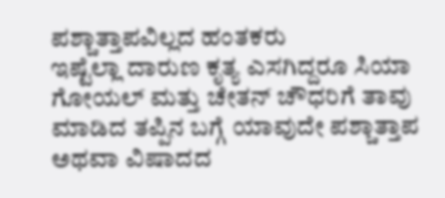ಪಶ್ಚಾತ್ತಾಪವಿಲ್ಲದ ಹಂತಕರು
ಇಷ್ಟೆಲ್ಲಾ ದಾರುಣ ಕೃತ್ಯ ಎಸಗಿದ್ದರೂ ಸಿಯಾ ಗೋಯಲ್ ಮತ್ತು ಚೇತನ್ ಚೌಧರಿಗೆ ತಾವು ಮಾಡಿದ ತಪ್ಪಿನ ಬಗ್ಗೆ ಯಾವುದೇ ಪಶ್ಚಾತ್ತಾಪ ಅಥವಾ ವಿಷಾದದ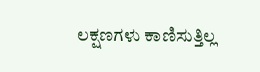ಲಕ್ಷಣಗಳು ಕಾಣಿಸುತ್ತಿಲ್ಲ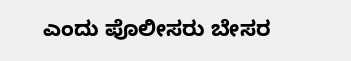ಎಂದು ಪೊಲೀಸರು ಬೇಸರ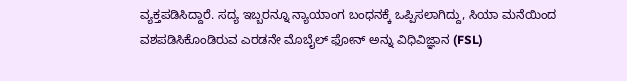ವ್ಯಕ್ತಪಡಿಸಿದ್ದಾರೆ. ಸದ್ಯ ಇಬ್ಬರನ್ನೂ ನ್ಯಾಯಾಂಗ ಬಂಧನಕ್ಕೆ ಒಪ್ಪಿಸಲಾಗಿದ್ದು, ಸಿಯಾ ಮನೆಯಿಂದ ವಶಪಡಿಸಿಕೊಂಡಿರುವ ಎರಡನೇ ಮೊಬೈಲ್ ಫೋನ್ ಅನ್ನು ವಿಧಿವಿಜ್ಞಾನ (FSL)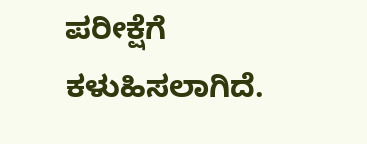ಪರೀಕ್ಷೆಗೆ ಕಳುಹಿಸಲಾಗಿದೆ.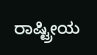ರಾಷ್ಟ್ರೀಯ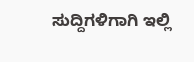ಸುದ್ದಿಗಳಿಗಾಗಿ ಇಲ್ಲಿ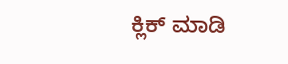ಕ್ಲಿಕ್ ಮಾಡಿ